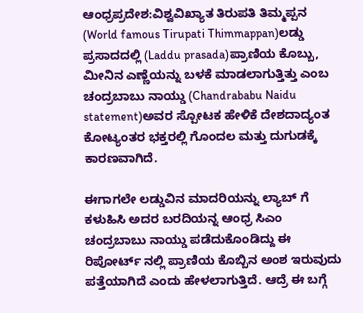ಆಂಧ್ರಪ್ರದೇಶ:ವಿಶ್ವವಿಖ್ಯಾತ ತಿರುಪತಿ ತಿಮ್ಮಪ್ಪನ (World famous Tirupati Thimmappan)ಲಡ್ಡು ಪ್ರಸಾದದಲ್ಲಿ (Laddu prasada)ಪ್ರಾಣಿಯ ಕೊಬ್ಬು, ಮೀನಿನ ಎಣ್ಣೆಯನ್ನು ಬಳಕೆ ಮಾಡಲಾಗುತ್ತಿತ್ತು ಎಂಬ ಚಂದ್ರಬಾಬು ನಾಯ್ಡು (Chandrababu Naidu statement)ಅವರ ಸ್ಪೋಟಕ ಹೇಳಿಕೆ ದೇಶದಾದ್ಯಂತ ಕೋಟ್ಯಂತರ ಭಕ್ತರಲ್ಲಿ ಗೊಂದಲ ಮತ್ತು ದುಗುಡಕ್ಕೆ ಕಾರಣವಾಗಿದೆ.

ಈಗಾಗಲೇ ಲಡ್ಡುವಿನ ಮಾದರಿಯನ್ನು ಲ್ಯಾಬ್ ಗೆ ಕಳುಹಿಸಿ ಅದರ ಬರದಿಯನ್ನ ಆಂಧ್ರ ಸಿಎಂ ಚಂದ್ರಬಾಬು ನಾಯ್ಡು ಪಡೆದುಕೊಂಡಿದ್ದು ಈ ರಿಪೋರ್ಟ್ ನಲ್ಲಿ ಪ್ರಾಣಿಯ ಕೊಬ್ಬಿನ ಅಂಶ ಇರುವುದು ಪತ್ತೆಯಾಗಿದೆ ಎಂದು ಹೇಳಲಾಗುತ್ತಿದೆ. ಆದ್ರೆ ಈ ಬಗ್ಗೆ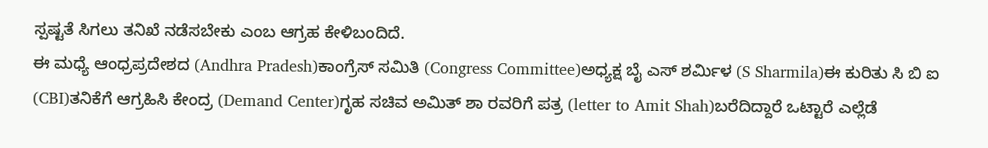ಸ್ಪಷ್ಟತೆ ಸಿಗಲು ತನಿಖೆ ನಡೆಸಬೇಕು ಎಂಬ ಆಗ್ರಹ ಕೇಳಿಬಂದಿದೆ.
ಈ ಮಧ್ಯೆ ಆಂಧ್ರಪ್ರದೇಶದ (Andhra Pradesh)ಕಾಂಗ್ರೆಸ್ ಸಮಿತಿ (Congress Committee)ಅಧ್ಯಕ್ಷ ಬೈ ಎಸ್ ಶರ್ಮಿಳ (S Sharmila)ಈ ಕುರಿತು ಸಿ ಬಿ ಐ (CBI)ತನಿಕೆಗೆ ಆಗ್ರಹಿಸಿ ಕೇಂದ್ರ (Demand Center)ಗೃಹ ಸಚಿವ ಅಮಿತ್ ಶಾ ರವರಿಗೆ ಪತ್ರ (letter to Amit Shah)ಬರೆದಿದ್ದಾರೆ ಒಟ್ಟಾರೆ ಎಲ್ಲೆಡೆ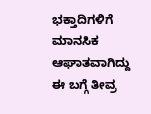ಭಕ್ತಾದಿಗಳಿಗೆ ಮಾನಸಿಕ ಆಘಾತವಾಗಿದ್ದು ಈ ಬಗ್ಗೆ ತೀವ್ರ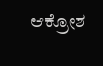ಆಕ್ರೋಶ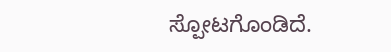ಸ್ಪೋಟಗೊಂಡಿದೆ.